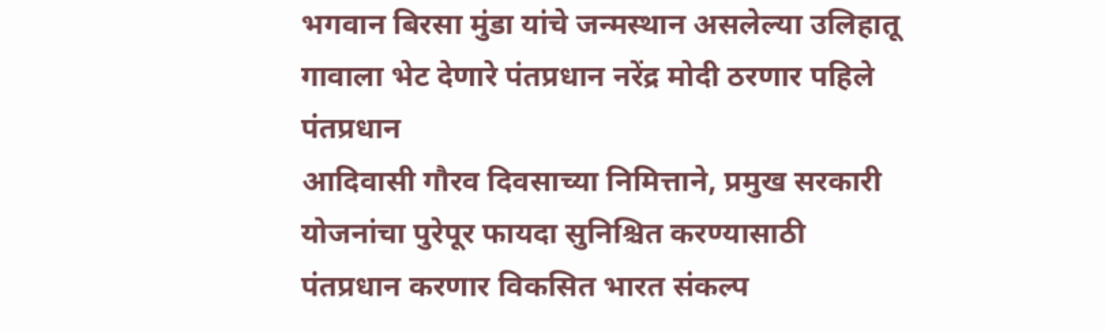भगवान बिरसा मुंडा यांचे जन्मस्थान असलेल्या उलिहातू गावाला भेट देणारे पंतप्रधान नरेंद्र मोदी ठरणार पहिले पंतप्रधान
आदिवासी गौरव दिवसाच्या निमित्ताने, प्रमुख सरकारी योजनांचा पुरेपूर फायदा सुनिश्चित करण्यासाठी पंतप्रधान करणार विकसित भारत संकल्प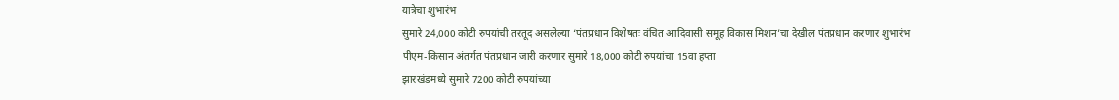यात्रेचा शुभारंभ
सुमारे 24,000 कोटी रुपयांची तरतूद असलेल्या ‘पंतप्रधान विशेषतः वंचित आदिवासी समूह विकास मिशन’चा देखील पंतप्रधान करणार शुभारंभ
पीएम-किसान अंतर्गत पंतप्रधान जारी करणार सुमारे 18,000 कोटी रुपयांचा 15वा हप्ता
झारखंडमध्ये सुमारे 7200 कोटी रुपयांच्या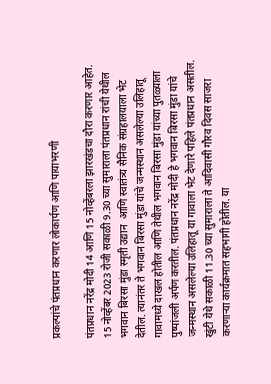प्रकल्पांचे पंतप्रधान करणार लोकार्पण आणि पायाभरणी

पंतप्रधान नरेंद्र मोदी 14 आणि 15 नोव्हेंबरला झारखंडचा दौरा करणार आहेत. 15 नोव्हेंबर 2023 रोजी सकाळी 9.30 च्या सुमाराला पंतप्रधान रांची येथील भगवान बिरसा मुंडा स्मृती उद्यान  आणि स्वातंत्र्य सैनिक संग्रहालयाला भेट देतील. त्यानंतर ते भगवान बिरसा मुंडा यांचे जन्मस्थान असलेल्या उलिहातू गावामध्ये दाखल होतील आणि तेथील भगवान बिरसा मुंडा यांच्या पुतळ्याला पुष्पांजली अर्पण करतील. पंतप्रधान नरेंद्र मोदी हे भगवान बिरसा मुंडा यांचे जन्मस्थान असलेल्या उलिहातू या गावाला भेट देणारे पहिले पंतप्रधान असतील.  खुंटी येथे सकाळी 11.30 च्या सुमाराला ते आदिवासी गौरव दिवस साजरा करणाऱ्या कार्यक्रमात सहभागी होतील. या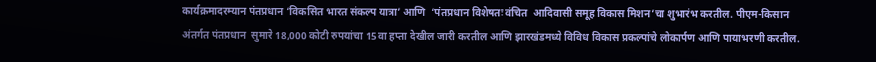कार्यक्रमादरम्यान पंतप्रधान ‘विकसित भारत संकल्प यात्रा’ आणि  ‘पंतप्रधान विशेषतः वंचित  आदिवासी समूह विकास मिशन’चा शुभारंभ करतील. पीएम-किसान अंतर्गत पंतप्रधान  सुमारे 18,000 कोटी रुपयांचा 15वा हप्ता देखील जारी करतील आणि झारखंडमध्ये विविध विकास प्रकल्पांचे लोकार्पण आणि पायाभरणी करतील.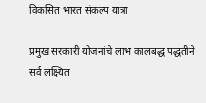विकसित भारत संकल्प यात्रा

प्रमुख सरकारी योजनांचे लाभ कालबद्ध पद्धतीने सर्व लक्ष्यित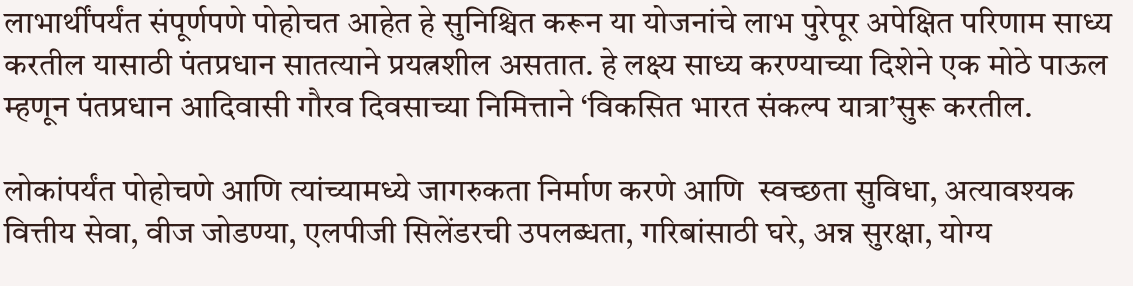लाभार्थींपर्यंत संपूर्णपणे पोहोचत आहेत हे सुनिश्चित करून या योजनांचे लाभ पुरेपूर अपेक्षित परिणाम साध्य करतील यासाठी पंतप्रधान सातत्याने प्रयत्नशील असतात. हे लक्ष्य साध्य करण्याच्या दिशेने एक मोठे पाऊल म्हणून पंतप्रधान आदिवासी गौरव दिवसाच्या निमित्ताने ‘विकसित भारत संकल्प यात्रा’सुरू करतील.

लोकांपर्यंत पोहोचणे आणि त्यांच्यामध्ये जागरुकता निर्माण करणे आणि  स्वच्छता सुविधा, अत्यावश्यक वित्तीय सेवा, वीज जोडण्या, एलपीजी सिलेंडरची उपलब्धता, गरिबांसाठी घरे, अन्न सुरक्षा, योग्य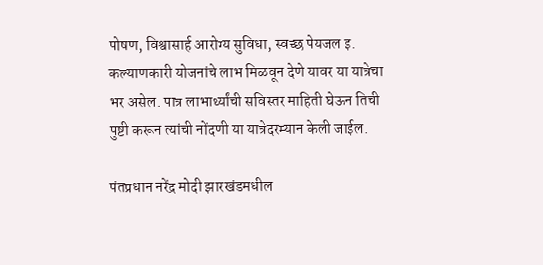पोषण, विश्वासार्ह आरोग्य सुविधा, स्वच्छ पेयजल इ. कल्याणकारी योजनांचे लाभ मिळवून देणे यावर या यात्रेचा भर असेल. पात्र लाभार्थ्यांची सविस्तर माहिती घेऊन तिची पुष्टी करून त्यांची नोंदणी या यात्रेदरम्यान केली जाईल.

पंतप्रधान नरेंद्र मोदी झारखंडमधील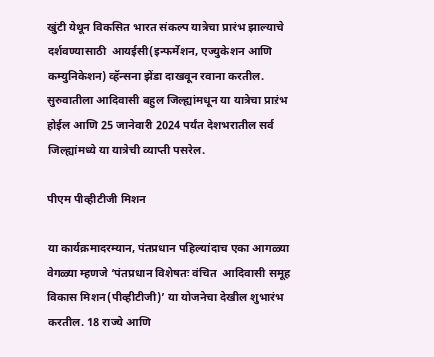खुंटी येथून विकसित भारत संकल्प यात्रेचा प्रारंभ झाल्याचे दर्शवण्यासाठी  आयईसी(इन्फर्मेशन, एज्युकेशन आणि कम्युनिकेशन) व्हॅन्सना झेंडा दाखवून रवाना करतील. सुरुवातीला आदिवासी बहुल जिल्ह्यांमधून या यात्रेचा प्राऱंभ होईल आणि 25 जानेवारी 2024 पर्यंत देशभरातील सर्व जिल्ह्यांमध्ये या यात्रेची व्याप्ती पसरेल.

पीएम पीव्हीटीजी मिशन

या कार्यक्रमादरम्यान, पंतप्रधान पहिल्यांदाच एका आगळ्या वेगळ्या म्हणजे ‘पंतप्रधान विशेषतः वंचित  आदिवासी समूह विकास मिशन(पीव्हीटीजी)’ या योजनेचा देखील शुभारंभ करतील. 18 राज्ये आणि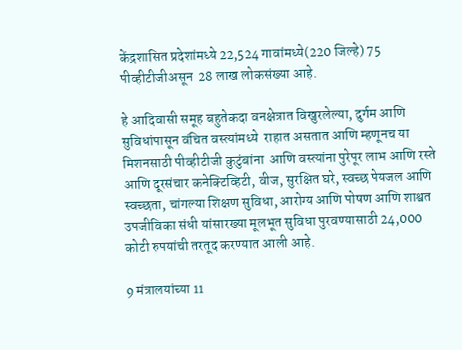केंद्रशासित प्रदेशांमध्ये 22,524 गावांमध्ये(220 जिल्हे) 75 पीव्हीटीजीअसून  28 लाख लोकसंख्या आहे.

हे आदिवासी समूह बहुतेकदा वनक्षेत्रात विखुरलेल्या, दुर्गम आणि सुविधांपासून वंचित वस्त्यांमध्ये  राहात असतात आणि म्हणूनच या मिशनसाठी पीव्हीटीजी कुटुंबांना  आणि वस्त्यांना पुरेपूर लाभ आणि रस्ते आणि दूरसंचार कनेक्टिव्हिटी, वीज, सुरक्षित घरे, स्वच्छ पेयजल आणि स्वच्छता, चांगल्या शिक्षण सुविधा, आरोग्य आणि पोषण आणि शाश्वत उपजीविका संधी यांसारख्या मूलभूत सुविधा पुरवण्यासाठी 24,000 कोटी रुपयांची तरतूद करण्यात आली आहे.

9 मंत्रालयांच्या 11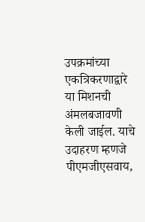उपक्रमांच्या एकत्रिकरणाद्वारे या मिशनची अंमलबजावणी केली जाईल. याचे उदाहरण म्हणजे पीएमजीएसवाय,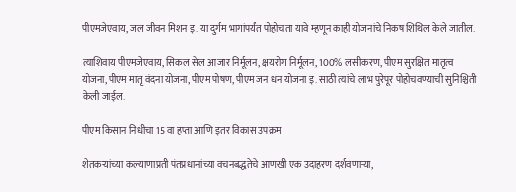पीएमजेएवाय, जल जीवन मिशन इ. या दुर्गम भागांपर्यंत पोहोचता यावे म्हणून काही योजनांचे निकष शिथिल केले जातील.

त्याशिवाय पीएमजेएवाय, सिकल सेल आजार निर्मूलन, क्षयरोग निर्मूलन, 100% लसीकरण, पीएम सुरक्षित मातृत्व योजना, पीएम मातृ वंदना योजना, पीएम पोषण, पीएम जन धन योजना इ. साठी त्यांचे लाभ पुरेपूर पोहोचवण्याची सुनिश्चिती  केली जाईल.

पीएम किसान निधीचा 15 वा हप्ता आणि इतर विकास उपक्रम

शेतकऱ्यांच्या कल्याणाप्रती पंतप्रधानांच्या वचनबद्धतेचे आणखी एक उदाहरण दर्शवणाऱ्या,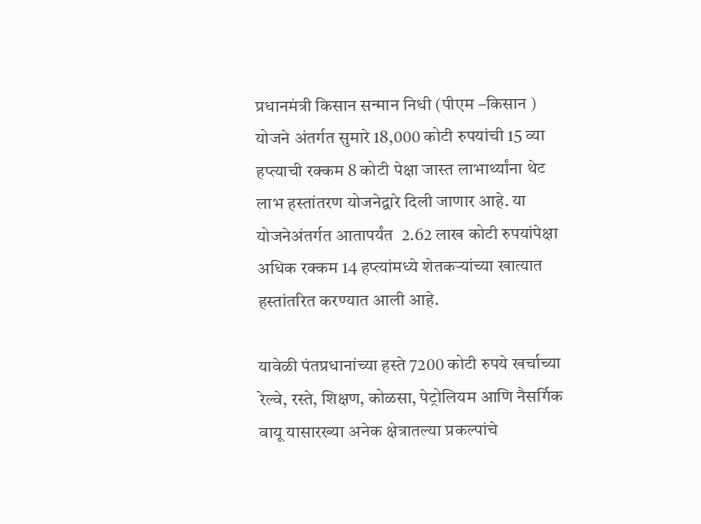प्रधानमंत्री किसान सन्मान निधी (पीएम –किसान ) योजने अंतर्गत सुमारे 18,000 कोटी रुपयांची 15 व्या हप्त्याची रक्कम 8 कोटी पेक्षा जास्त लाभार्थ्यांना थेट लाभ हस्तांतरण योजनेद्वारे दिली जाणार आहे. या योजनेअंतर्गत आतापर्यंत  2.62 लाख कोटी रुपयांपेक्षा अधिक रक्कम 14 हप्त्यांमध्ये शेतकऱ्यांच्या खात्यात हस्तांतरित करण्यात आली आहे.

यावेळी पंतप्रधानांच्या हस्ते 7200 कोटी रुपये खर्चाच्या रेल्वे, रस्ते, शिक्षण, कोळसा, पेट्रोलियम आणि नैसर्गिक वायू यासारख्या अनेक क्षेत्रातल्या प्रकल्पांचे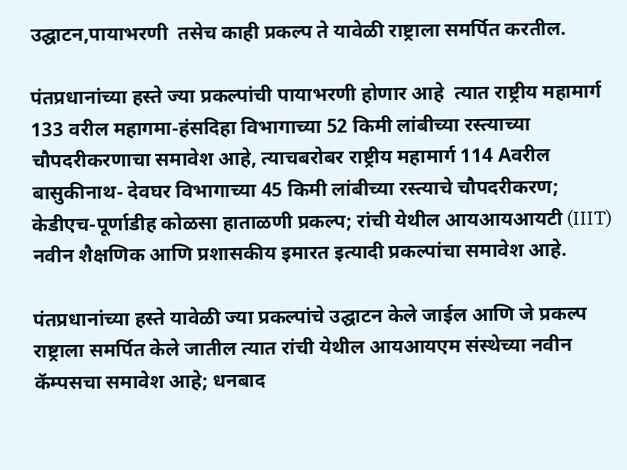उद्घाटन,पायाभरणी  तसेच काही प्रकल्प ते यावेळी राष्ट्राला समर्पित करतील.

पंतप्रधानांच्या हस्ते ज्या प्रकल्पांची पायाभरणी होणार आहे  त्यात राष्ट्रीय महामार्ग 133 वरील महागमा-हंसदिहा विभागाच्या 52 किमी लांबीच्या रस्त्याच्या चौपदरीकरणाचा समावेश आहे, त्याचबरोबर राष्ट्रीय महामार्ग 114 Aवरील  बासुकीनाथ- देवघर विभागाच्या 45 किमी लांबीच्या रस्त्याचे चौपदरीकरण; केडीएच-पूर्णाडीह कोळसा हाताळणी प्रकल्प; रांची येथील आयआयआयटी (IIIT)  नवीन शैक्षणिक आणि प्रशासकीय इमारत इत्यादी प्रकल्पांचा समावेश आहे.

पंतप्रधानांच्या हस्ते यावेळी ज्या प्रकल्पांचे उद्घाटन केले जाईल आणि जे प्रकल्प राष्ट्राला समर्पित केले जातील त्यात रांची येथील आयआयएम संस्थेच्या नवीन कॅम्पसचा समावेश आहे; धनबाद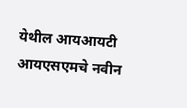येथील आयआयटी आयएसएमचे नवीन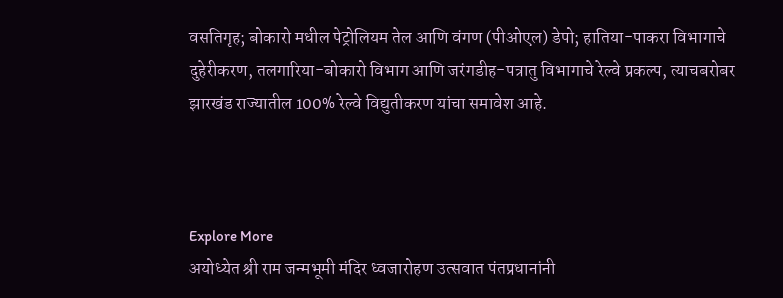वसतिगृह; बोकारो मधील पेट्रोलियम तेल आणि वंगण (पीओएल) डेपो; हातिया-पाकरा विभागाचे दुहेरीकरण, तलगारिया-बोकारो विभाग आणि जरंगडीह-पत्रातु विभागाचे रेल्वे प्रकल्प, त्याचबरोबर झारखंड राज्यातील 100% रेल्वे विद्युतीकरण यांचा समावेश आहे.



Explore More
अयोध्येत श्री राम जन्मभूमी मंदिर ध्वजारोहण उत्सवात पंतप्रधानांनी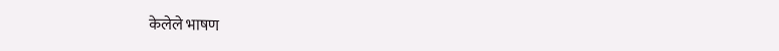केलेले भाषण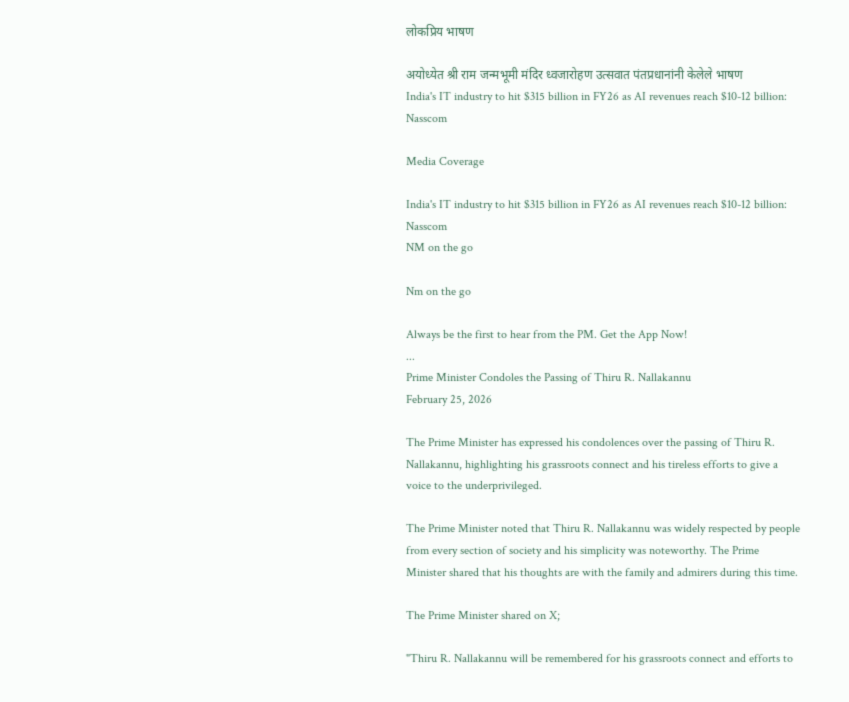लोकप्रिय भाषण

अयोध्येत श्री राम जन्मभूमी मंदिर ध्वजारोहण उत्सवात पंतप्रधानांनी केलेले भाषण
India's IT industry to hit $315 billion in FY26 as AI revenues reach $10-12 billion: Nasscom

Media Coverage

India's IT industry to hit $315 billion in FY26 as AI revenues reach $10-12 billion: Nasscom
NM on the go

Nm on the go

Always be the first to hear from the PM. Get the App Now!
...
Prime Minister Condoles the Passing of Thiru R. Nallakannu
February 25, 2026

The Prime Minister has expressed his condolences over the passing of Thiru R. Nallakannu, highlighting his grassroots connect and his tireless efforts to give a voice to the underprivileged.

The Prime Minister noted that Thiru R. Nallakannu was widely respected by people from every section of society and his simplicity was noteworthy. The Prime Minister shared that his thoughts are with the family and admirers during this time.

The Prime Minister shared on X;

"Thiru R. Nallakannu will be remembered for his grassroots connect and efforts to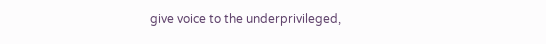give voice to the underprivileged,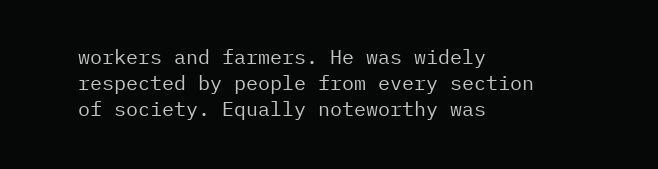workers and farmers. He was widely respected by people from every section of society. Equally noteworthy was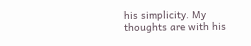his simplicity. My thoughts are with his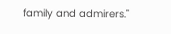family and admirers."